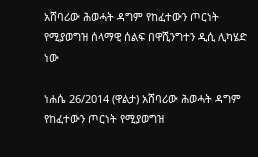አሸባሪው ሕወሓት ዳግም የከፈተውን ጦርነት የሚያወግዝ ሰላማዊ ሰልፍ በዋሺንግተን ዲሲ ሊካሄድ ነው

ነሐሴ 26/2014 (ዋልታ) አሸባሪው ሕወሓት ዳግም የከፈተውን ጦርነት የሚያወግዝ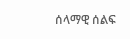ሰላማዊ ሰልፍ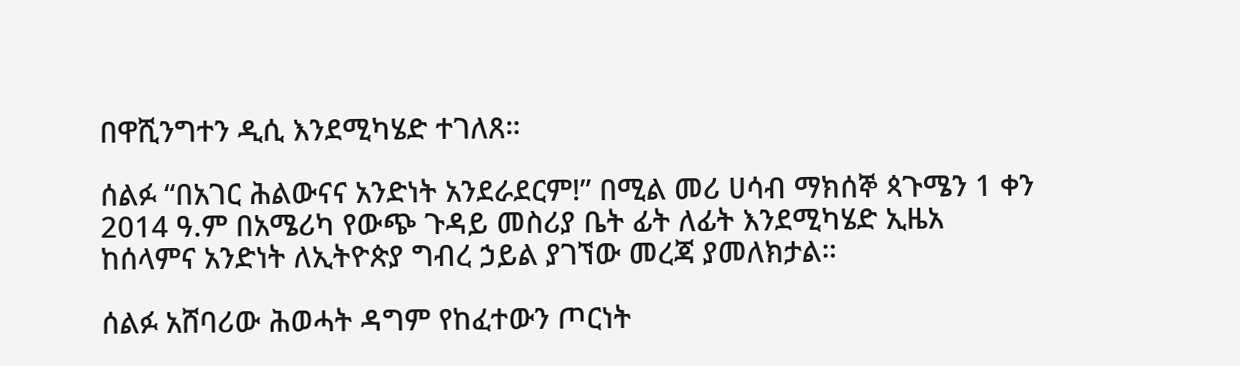በዋሺንግተን ዲሲ እንደሚካሄድ ተገለጸ።

ሰልፉ “በአገር ሕልውናና አንድነት አንደራደርም!” በሚል መሪ ሀሳብ ማክሰኞ ጳጉሜን 1 ቀን 2014 ዓ.ም በአሜሪካ የውጭ ጉዳይ መስሪያ ቤት ፊት ለፊት እንደሚካሄድ ኢዜአ ከሰላምና አንድነት ለኢትዮጵያ ግብረ ኃይል ያገኘው መረጃ ያመለክታል።

ሰልፉ አሸባሪው ሕወሓት ዳግም የከፈተውን ጦርነት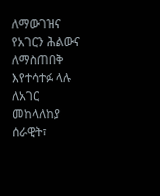ለማውገዝና የአገርን ሕልውና ለማስጠበቅ እየተሳተፉ ላሉ ለአገር መከላለከያ ሰራዊት፣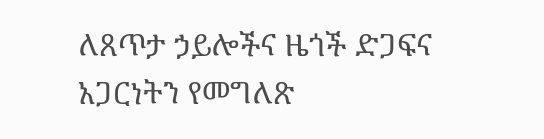ለጸጥታ ኃይሎችና ዜጎች ድጋፍና አጋርነትን የመግለጽ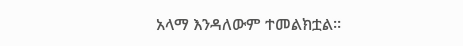አላማ እንዳለውም ተመልክቷል።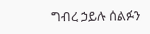ግብረ ኃይሉ ሰልፉን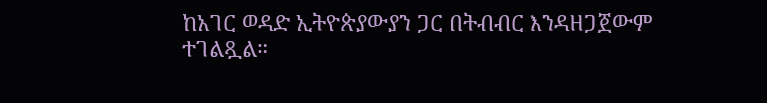ከአገር ወዳድ ኢትዮጵያውያን ጋር በትብብር እንዳዘጋጀውም ተገልጿል።